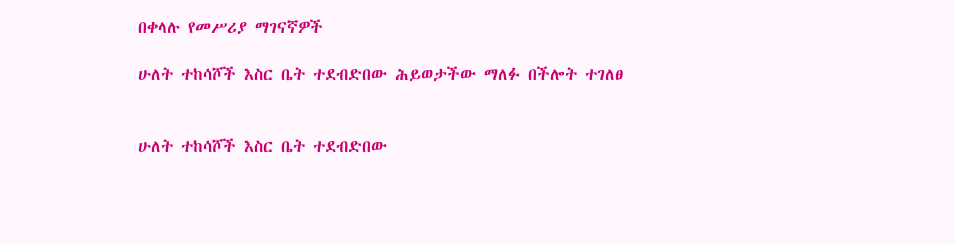በቀላሉ የመሥሪያ ማገናኛዎች

ሁለት ተከሳሾች እስር ቤት ተደብድበው ሕይወታችው ማለፉ በችሎት ተገለፀ


ሁለት ተከሳሾች እስር ቤት ተደብድበው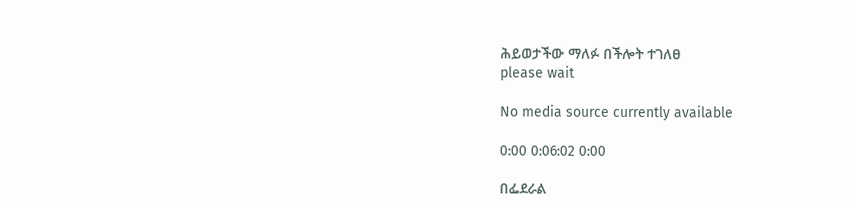ሕይወታችው ማለፉ በችሎት ተገለፀ
please wait

No media source currently available

0:00 0:06:02 0:00

በፌደራል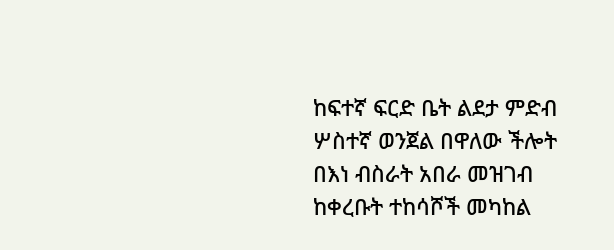ከፍተኛ ፍርድ ቤት ልደታ ምድብ ሦስተኛ ወንጀል በዋለው ችሎት በእነ ብስራት አበራ መዝገብ ከቀረቡት ተከሳሾች መካከል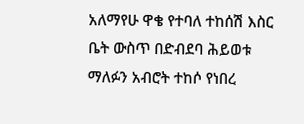አለማየሁ ዋቄ የተባለ ተከሰሽ እስር ቤት ውስጥ በድብደባ ሕይወቱ ማለፉን አብሮት ተከሶ የነበረ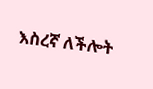እስረኛ ለችሎት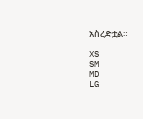አስረድቷል።

XS
SM
MD
LG